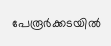പേരൂർക്കടയിൽ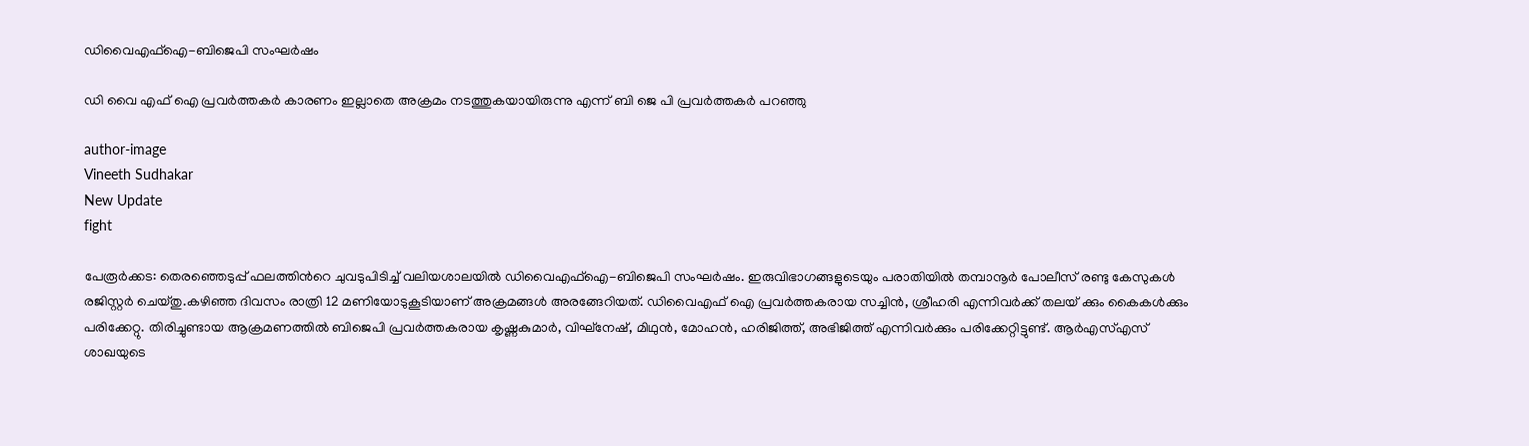ഡിവൈഎഫ്ഐ-ബിജെപി സംഘർഷം

ഡി വൈ എഫ് ഐ പ്രവർത്തകർ കാരണം ഇല്ലാതെ അക്രമം നടത്തുകയായിരുന്നു എന്ന് ബി ജെ പി പ്രവർത്തകർ പറഞ്ഞു

author-image
Vineeth Sudhakar
New Update
fight

പേരൂര്‍ക്കട: തെരഞ്ഞെടുപ്പ് ഫലത്തിന്‍റെ ചുവടുപിടിച്ച് വലിയശാലയില്‍ ഡിവൈഎഫ്ഐ-ബിജെപി സംഘര്‍ഷം. ഇരുവിഭാഗങ്ങളുടെയും പരാതിയില്‍ തമ്പാനൂര്‍ പോലീസ് രണ്ടു കേസുകള്‍ രജിസ്റ്റര്‍ ചെയ്തു.കഴിഞ്ഞ ദിവസം രാത്രി 12 മണിയോടുകൂടിയാണ് അക്രമങ്ങള്‍ അരങ്ങേറിയത്. ഡിവൈഎഫ് ഐ പ്രവര്‍ത്തകരായ സച്ചിന്‍, ശ്രീഹരി എന്നിവര്‍ക്ക് തലയ് ക്കും കൈകള്‍ക്കും പരിക്കേറ്റു. തിരിച്ചുണ്ടായ ആക്രമണത്തില്‍ ബിജെപി പ്രവര്‍ത്തകരായ കൃഷ്ണകുമാര്‍, വിഘ്‌നേഷ്, മിഥുന്‍, മോഹന്‍, ഹരിജിത്ത്, അഭിജിത്ത് എന്നിവര്‍ക്കും പരിക്കേറ്റിട്ടുണ്ട്. ആര്‍എസ്എസ് ശാഖയുടെ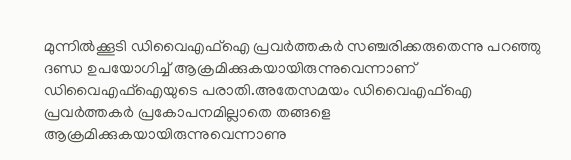മുന്നില്‍ക്കൂടി ഡിവൈഎഫ്ഐ പ്രവര്‍ത്തകര്‍ സഞ്ചരിക്കരുതെന്നു പറഞ്ഞു ദണ്ഡ ഉപയോഗിച്ച് ആക്രമിക്കുകയായിരുന്നുവെന്നാണ് ഡിവൈഎഫ്ഐയുടെ പരാതി.അതേസമയം ഡിവൈഎഫ്ഐ പ്രവര്‍ത്തകര്‍ പ്രകോപനമില്ലാതെ തങ്ങളെ ആക്രമിക്കുകയായിരുന്നുവെന്നാണു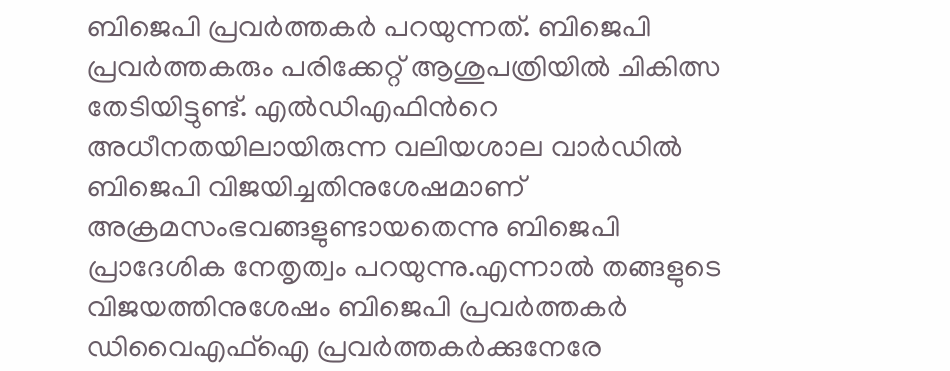ബിജെപി പ്രവര്‍ത്തകര്‍ പറയുന്നത്. ബിജെപി പ്രവര്‍ത്തകരും പരിക്കേറ്റ് ആശുപത്രിയില്‍ ചികിത്സ തേടിയിട്ടുണ്ട്. എല്‍ഡിഎഫിന്‍റെ അധീനതയിലായിരുന്ന വലിയശാല വാര്‍ഡില്‍ ബിജെപി വിജയിച്ചതിനുശേഷമാണ് അക്രമസംഭവങ്ങളുണ്ടായതെന്നു ബിജെപി പ്രാദേശിക നേതൃത്വം പറയുന്നു.എന്നാല്‍ തങ്ങളുടെ വിജയത്തിനുശേഷം ബിജെപി പ്രവര്‍ത്തകര്‍ ഡിവൈഎഫ്ഐ പ്രവര്‍ത്തകര്‍ക്കുനേരേ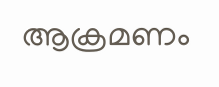ആക്രമണം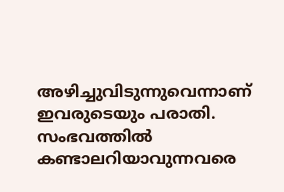അഴിച്ചുവിടുന്നുവെന്നാണ് ഇവരുടെയും പരാതി. സംഭവത്തില്‍ കണ്ടാലറിയാവുന്നവരെ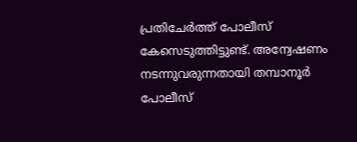പ്രതിചേര്‍ത്ത് പോലീസ് കേസെടുത്തിട്ടുണ്ട്. അന്വേഷണം നടന്നുവരുന്നതായി തമ്പാനൂര്‍ പോലീസ്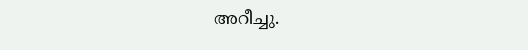അറീച്ചു.